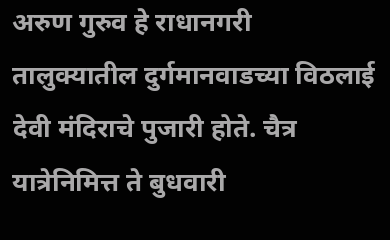अरुण गुरुव हे राधानगरी तालुक्यातील दुर्गमानवाडच्या विठलाई देवी मंदिराचे पुजारी होते. चैत्र यात्रेनिमित्त ते बुधवारी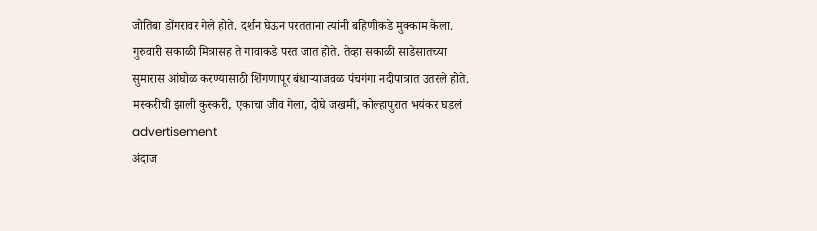जोतिबा डोंगरावर गेले होते. दर्शन घेऊन परतताना त्यांनी बहिणीकडे मुक्काम केला. गुरुवारी सकाळी मित्रासह ते गावाकडे परत जात होते. तेव्हा सकाळी साडेसातच्या सुमारास आंघोळ करण्यासाठी शिंगणापूर बंधाऱ्याजवळ पंचगंगा नदीपात्रात उतरले होते.
मस्करीची झाली कुस्करी, एकाचा जीव गेला, दोघे जखमी, कोल्हापुरात भयंकर घडलं
advertisement
अंदाज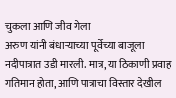चुकला आणि जीव गेला
अरुण यांनी बंधाऱ्याच्या पूर्वेच्या बाजूला नदीपात्रात उडी मारली. मात्र, या ठिकाणी प्रवाह गतिमान होता, आणि पात्राचा विस्तार देखील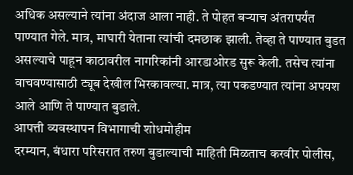अधिक असल्याने त्यांना अंदाज आला नाही. ते पोहत बऱ्याच अंतरापर्यंत पाण्यात गेले. मात्र, माघारी येताना त्यांची दमछाक झाली. तेव्हा ते पाण्यात बुडत असल्याचे पाहून काठावरील नागरिकांनी आरडाओरड सुरू केली. तसेच त्यांना वाचवण्यासाठी ट्यूब देखील भिरकावल्या. मात्र, त्या पकडण्यात त्यांना अपयश आले आणि ते पाण्यात बुडाले.
आपत्ती व्यवस्थापन विभागाची शोधमोहीम
दरम्यान, बंधारा परिसरात तरुण बुडाल्याची माहिती मिळताच करवीर पोलीस,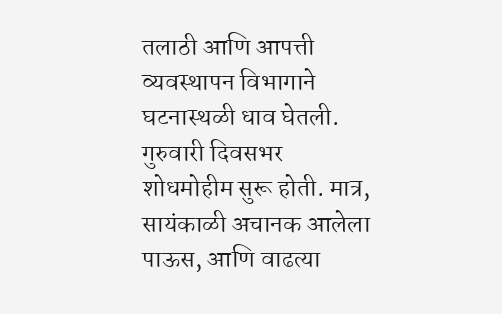तलाठी आणि आपत्ती व्यवस्थापन विभागाने घटनास्थळी धाव घेतली. गुरुवारी दिवसभर शोधमोहीम सुरू होती. मात्र, सायंकाळी अचानक आलेला पाऊस, आणि वाढत्या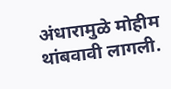अंधारामुळे मोहीम थांबवावी लागली.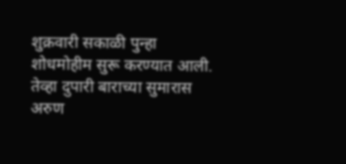शुक्रवारी सकाळी पुन्हा शोधमोहीम सुरू करण्यात आली. तेव्हा दुपारी बाराच्या सुमारास अरुण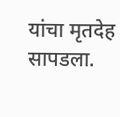यांचा मृतदेह सापडला.